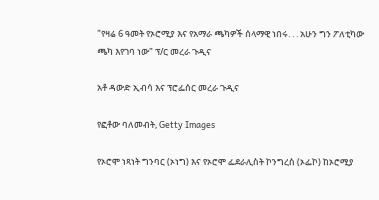"የዛሬ 6 ዓመት የኦሮሚያ እና የአማራ ጫካዎች ሰላማዊ ነበሩ. . . አሁን ግን ፖለቲካው ጫካ እየገባ ነው" ፕ/ር መረራ ጉዲና

አቶ ዳውድ ኢብሳ እና ፕሮፌሰር መረራ ጉዲና

የፎቶው ባለመብት, Getty Images

የኦሮሞ ነጻነት ግንባር (ኦነግ) እና የኦሮሞ ፌደራሊስት ኮንግረስ (ኦፌኮ) ከኦሮሚያ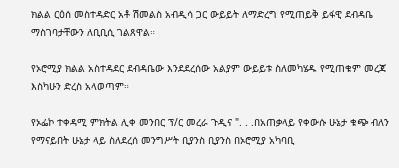ክልል ርዕሰ መስተዳድር አቶ ሽመልስ አብዲሳ ጋር ውይይት ለማድረግ የሚጠይቅ ይፋዊ ደብዳቤ ማስገባታቸውን ለቢቢሲ ገልጸዋል።

የኦሮሚያ ክልል አስተዳደር ደብዳቤው እንደደረሰው አልያም ውይይቱ ስለመካሄዱ የሚጠቁም መረጃ እስካሁን ድረስ አላወጣም።

የኦፌኮ ተቀዳሚ ምክትል ሊቀ መንበር ፕ/ር መረራ ጉዲና ". . .በአጠቃላይ የቀውሱ ሁኔታ ቁጭ ብለን የማናይበት ሁኔታ ላይ ስለደረሰ መንግሥት ቢያንስ ቢያንስ በኦሮሚያ አካባቢ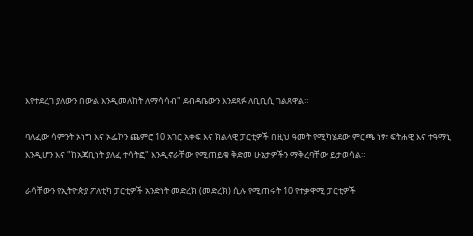እየተደረገ ያለውን በውል እንዲመለከት ለማሳሳብ" ደብዳቤውን እንደጻፉ ለቢቢሲ ገልጸዋል።

ባለፈው ሳምንት ኦነግ እና ኦፌኮን ጨምሮ 10 አገር አቀፍ እና ክልላዊ ፓርቲዎች በዚህ ዓመት የሚካሄደው ምርጫ ነፃ፣ ፍትሐዊ እና ተዓማኒ እንዲሆን እና "ከአጃቢነት ያለፈ ተሳትፎ" እንዲኖራቸው የሚጠይቁ ቅድመ ሁኔታዎችን ማቅረባቸው ይታወሳል።

ራሳቸውን የኢትዮጵያ ፖለቲካ ፓርቲዎች አንድነት መድረክ (መድረክ) ሲሉ የሚጠሩት 10 የተቃዋሚ ፓርቲዎች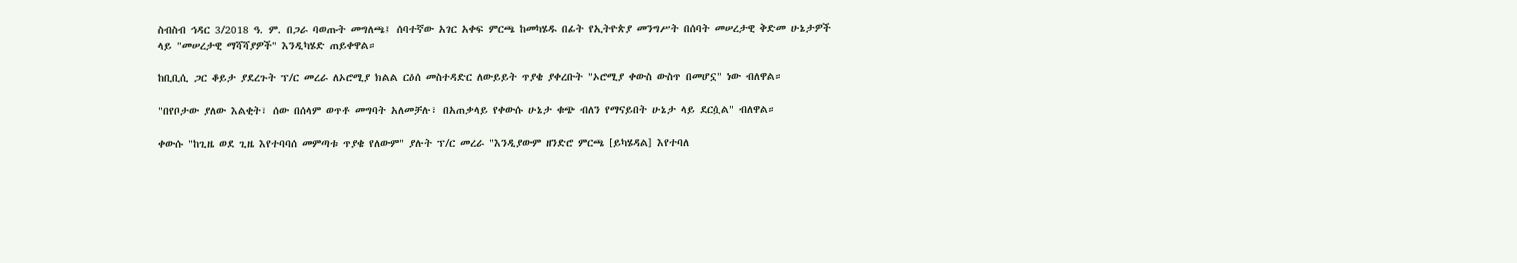ስብስብ ኅዳር 3/2018 ዓ. ም. በጋራ ባወጡት መግለጫ፤ ሰባተኛው አገር አቀፍ ምርጫ ከመካሄዱ በፊት የኢትዮጵያ መንግሥት በሰባት መሠረታዊ ቅድመ ሁኔታዎች ላይ "መሠረታዊ ማሻሻያዎች" እንዲካሄድ ጠይቀዋል።

ከቢቢሲ ጋር ቆይታ ያደረጉት ፕ/ር መረራ ለኦሮሚያ ክልል ርዕሰ መስተዳድር ለውይይት ጥያቄ ያቀረቡት "ኦሮሚያ ቀውስ ውስጥ በመሆኗ" ነው ብለዋል።

"በየቦታው ያለው እልቂት፣ ሰው በሰላም ወጥቶ መግባት አለመቻሉ፣ በአጠቃላይ የቀውሱ ሁኔታ ቁጭ ብለን የማናይበት ሁኔታ ላይ ደርሷል" ብለዋል።

ቀውሱ "ከጊዜ ወደ ጊዜ እየተባባሰ መምጣቱ ጥያቄ የለውም" ያሉት ፕ/ር መረራ "እንዲያውም ዘንድሮ ምርጫ [ይካሄዳል] እየተባለ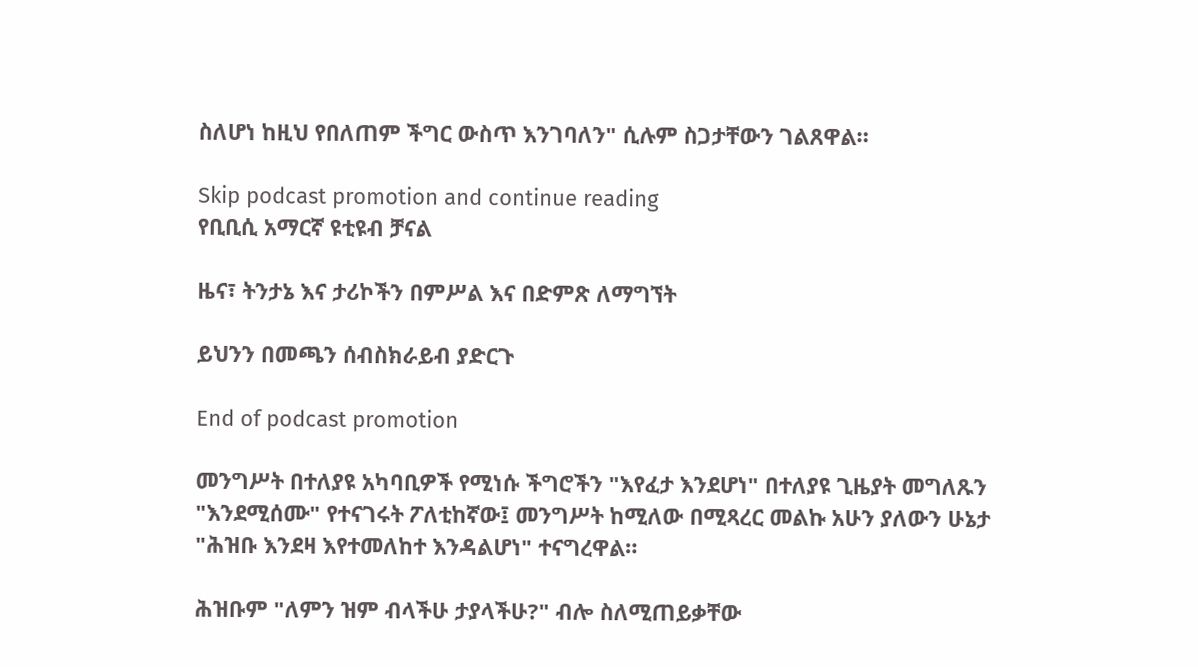ስለሆነ ከዚህ የበለጠም ችግር ውስጥ እንገባለን" ሲሉም ስጋታቸውን ገልጸዋል።

Skip podcast promotion and continue reading
የቢቢሲ አማርኛ ዩቲዩብ ቻናል

ዜና፣ ትንታኔ እና ታሪኮችን በምሥል እና በድምጽ ለማግኘት

ይህንን በመጫን ሰብስክራይብ ያድርጉ

End of podcast promotion

መንግሥት በተለያዩ አካባቢዎች የሚነሱ ችግሮችን "እየፈታ እንደሆነ" በተለያዩ ጊዜያት መግለጹን "እንደሚሰሙ" የተናገሩት ፖለቲከኛው፤ መንግሥት ከሚለው በሚጻረር መልኩ አሁን ያለውን ሁኔታ "ሕዝቡ እንደዛ እየተመለከተ እንዳልሆነ" ተናግረዋል።

ሕዝቡም "ለምን ዝም ብላችሁ ታያላችሁ?" ብሎ ስለሚጠይቃቸው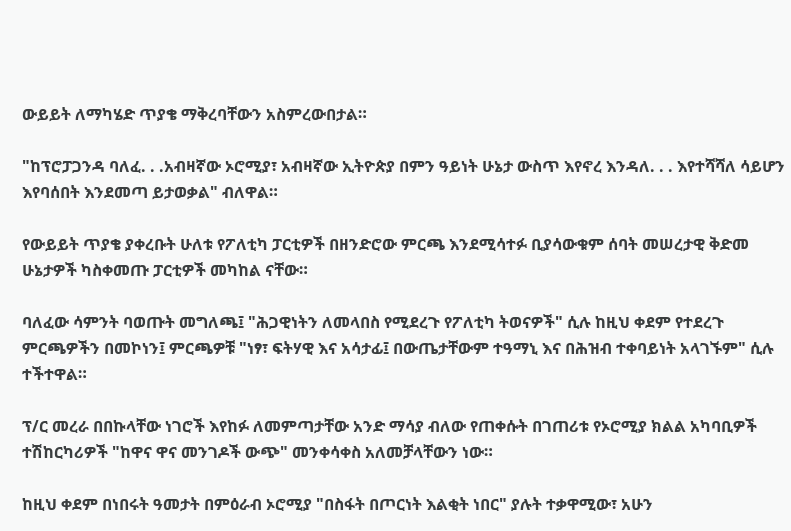ውይይት ለማካሄድ ጥያቄ ማቅረባቸውን አስምረውበታል።

"ከፕሮፓጋንዳ ባለፈ. . .አብዛኛው ኦሮሚያ፣ አብዛኛው ኢትዮጵያ በምን ዓይነት ሁኔታ ውስጥ እየኖረ እንዳለ. . . እየተሻሻለ ሳይሆን እየባሰበት እንደመጣ ይታወቃል" ብለዋል።

የውይይት ጥያቄ ያቀረቡት ሁለቱ የፖለቲካ ፓርቲዎች በዘንድሮው ምርጫ እንደሚሳተፉ ቢያሳውቁም ሰባት መሠረታዊ ቅድመ ሁኔታዎች ካስቀመጡ ፓርቲዎች መካከል ናቸው።

ባለፈው ሳምንት ባወጡት መግለጫ፤ "ሕጋዊነትን ለመላበስ የሚደረጉ የፖለቲካ ትወናዎች" ሲሉ ከዚህ ቀደም የተደረጉ ምርጫዎችን በመኮነን፤ ምርጫዎቹ "ነፃ፣ ፍትሃዊ እና አሳታፊ፤ በውጤታቸውም ተዓማኒ እና በሕዝብ ተቀባይነት አላገኙም" ሲሉ ተችተዋል።

ፕ/ር መረራ በበኩላቸው ነገሮች እየከፉ ለመምጣታቸው አንድ ማሳያ ብለው የጠቀሱት በገጠሪቱ የኦሮሚያ ክልል አካባቢዎች ተሽከርካሪዎች "ከዋና ዋና መንገዶች ውጭ" መንቀሳቀስ አለመቻላቸውን ነው።

ከዚህ ቀደም በነበሩት ዓመታት በምዕራብ ኦሮሚያ "በስፋት በጦርነት እልቂት ነበር" ያሉት ተቃዋሚው፣ አሁን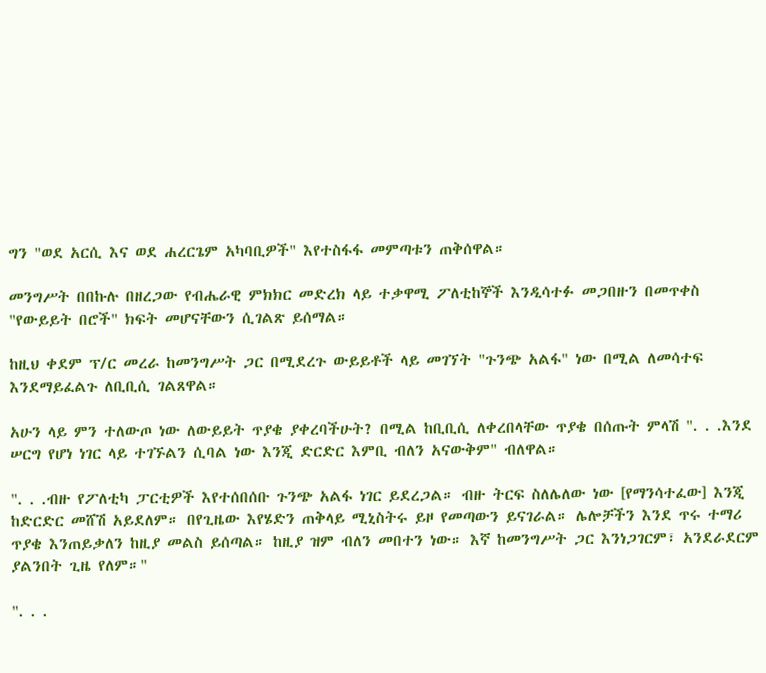ግን "ወደ አርሲ እና ወደ ሐረርጌም አካባቢዎች" እየተስፋፋ መምጣቱን ጠቅሰዋል።

መንግሥት በበኩሉ በዘረጋው የብሔራዊ ምክክር መድረክ ላይ ተቃዋሚ ፖለቲከኞች እንዲሳተፉ መጋበዙን በመጥቀስ "የውይይት በሮች" ክፍት መሆናቸውን ሲገልጽ ይሰማል።

ከዚህ ቀደም ፕ/ር መረራ ከመንግሥት ጋር በሚደረጉ ውይይቶች ላይ መገኘት "ጉንጭ አልፋ" ነው በሚል ለመሳተፍ እንደማይፈልጉ ለቢቢሲ ገልጸዋል።

አሁን ላይ ምን ተለውጦ ነው ለውይይት ጥያቄ ያቀረባችሁት? በሚል ከቢቢሲ ለቀረበላቸው ጥያቄ በሰጡት ምላሽ ". . .እንደ ሠርግ የሆነ ነገር ላይ ተገኙልን ሲባል ነው እንጂ ድርድር እምቢ ብለን አናውቅም" ብለዋል።

". . .ብዙ የፖለቲካ ፓርቲዎች እየተሰበሰቡ ጉንጭ አልፋ ነገር ይደረጋል። ብዙ ትርፍ ስለሌለው ነው [የማንሳተፈው] እንጂ ከድርድር መሸሽ አይደለም። በየጊዜው እየሄድን ጠቅላይ ሚኒስትሩ ይዞ የመጣውን ይናገራል። ሌሎቻችን እንደ ጥሩ ተማሪ ጥያቄ እንጠይቃለን ከዚያ መልስ ይሰጣል። ከዚያ ዝም ብለን መበተን ነው። እኛ ከመንግሥት ጋር እንነጋገርም፣ አንደራደርም ያልንበት ጊዜ የለም።"

". . .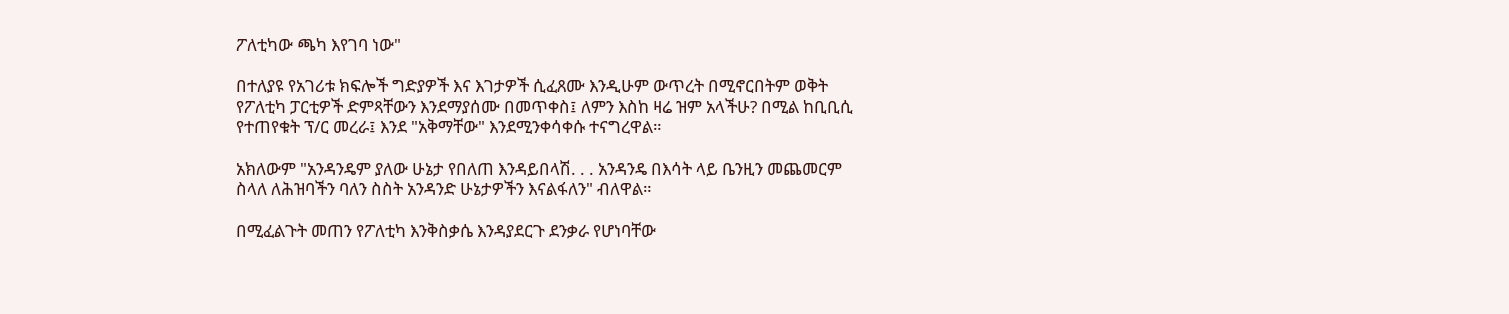ፖለቲካው ጫካ እየገባ ነው"

በተለያዩ የአገሪቱ ክፍሎች ግድያዎች እና እገታዎች ሲፈጸሙ እንዲሁም ውጥረት በሚኖርበትም ወቅት የፖለቲካ ፓርቲዎች ድምጻቸውን እንደማያሰሙ በመጥቀስ፤ ለምን እስከ ዛሬ ዝም አላችሁ? በሚል ከቢቢሲ የተጠየቁት ፕ/ር መረራ፤ እንደ "አቅማቸው" እንደሚንቀሳቀሱ ተናግረዋል።

አክለውም "አንዳንዴም ያለው ሁኔታ የበለጠ እንዳይበላሽ. . . አንዳንዴ በእሳት ላይ ቤንዚን መጨመርም ስላለ ለሕዝባችን ባለን ስስት አንዳንድ ሁኔታዎችን እናልፋለን" ብለዋል።

በሚፈልጉት መጠን የፖለቲካ እንቅስቃሴ እንዳያደርጉ ደንቃራ የሆነባቸው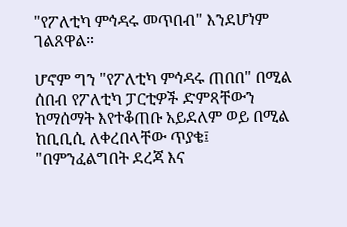"የፖለቲካ ምኅዳሩ መጥበብ" እንደሆነም ገልጸዋል።

ሆኖም ግን "የፖለቲካ ምኅዳሩ ጠበበ" በሚል ሰበብ የፖለቲካ ፓርቲዎች ድምጻቸውን ከማሰማት እየተቆጠቡ አይደለም ወይ በሚል ከቢቢሲ ለቀረበላቸው ጥያቄ፤ "በምንፈልግበት ደረጃ እና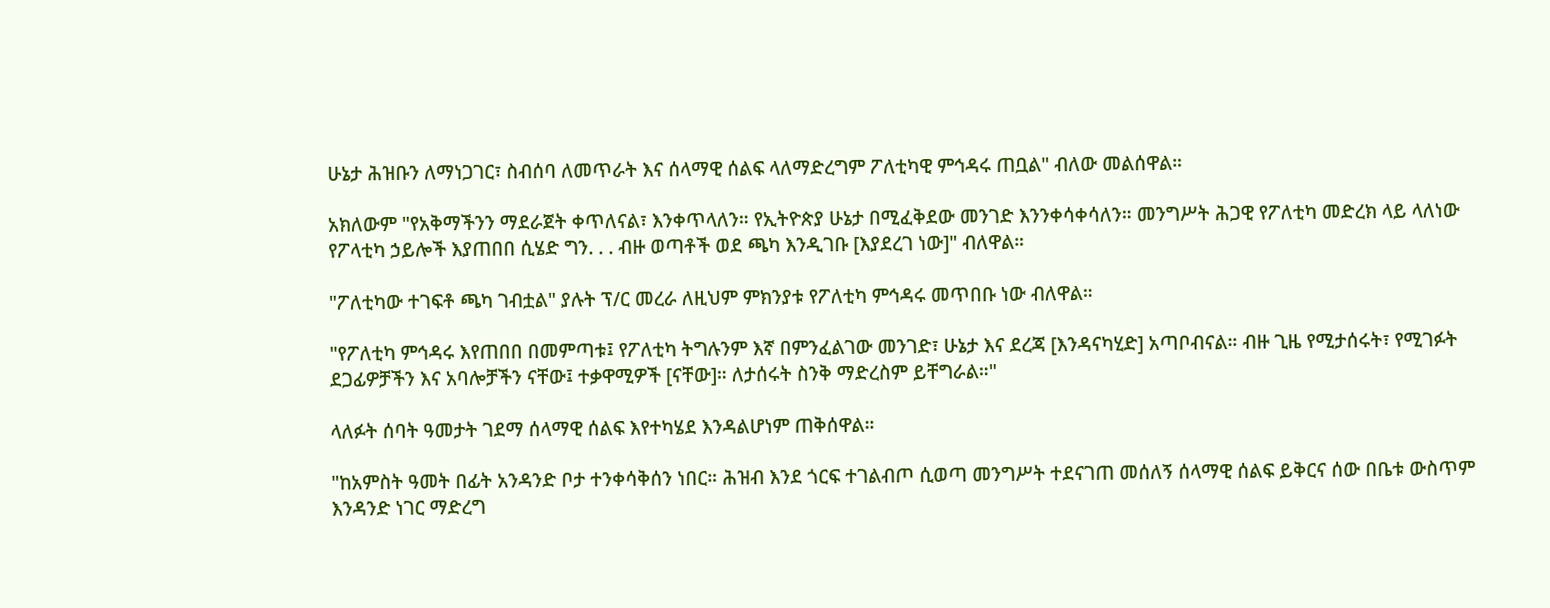ሁኔታ ሕዝቡን ለማነጋገር፣ ስብሰባ ለመጥራት እና ሰላማዊ ሰልፍ ላለማድረግም ፖለቲካዊ ምኅዳሩ ጠቧል" ብለው መልሰዋል።

አክለውም "የአቅማችንን ማደራጀት ቀጥለናል፣ እንቀጥላለን። የኢትዮጵያ ሁኔታ በሚፈቅደው መንገድ እንንቀሳቀሳለን። መንግሥት ሕጋዊ የፖለቲካ መድረክ ላይ ላለነው የፖላቲካ ኃይሎች እያጠበበ ሲሄድ ግን. . . ብዙ ወጣቶች ወደ ጫካ እንዲገቡ [እያደረገ ነው]" ብለዋል።

"ፖለቲካው ተገፍቶ ጫካ ገብቷል" ያሉት ፕ/ር መረራ ለዚህም ምክንያቱ የፖለቲካ ምኅዳሩ መጥበቡ ነው ብለዋል።

"የፖለቲካ ምኅዳሩ እየጠበበ በመምጣቱ፤ የፖለቲካ ትግሉንም እኛ በምንፈልገው መንገድ፣ ሁኔታ እና ደረጃ [እንዳናካሂድ] አጣቦብናል። ብዙ ጊዜ የሚታሰሩት፣ የሚገፉት ደጋፊዎቻችን እና አባሎቻችን ናቸው፤ ተቃዋሚዎች [ናቸው]። ለታሰሩት ስንቅ ማድረስም ይቸግራል።"

ላለፉት ሰባት ዓመታት ገደማ ሰላማዊ ሰልፍ እየተካሄደ እንዳልሆነም ጠቅሰዋል።

"ከአምስት ዓመት በፊት አንዳንድ ቦታ ተንቀሳቅሰን ነበር። ሕዝብ እንደ ጎርፍ ተገልብጦ ሲወጣ መንግሥት ተደናገጠ መሰለኝ ሰላማዊ ሰልፍ ይቅርና ሰው በቤቱ ውስጥም እንዳንድ ነገር ማድረግ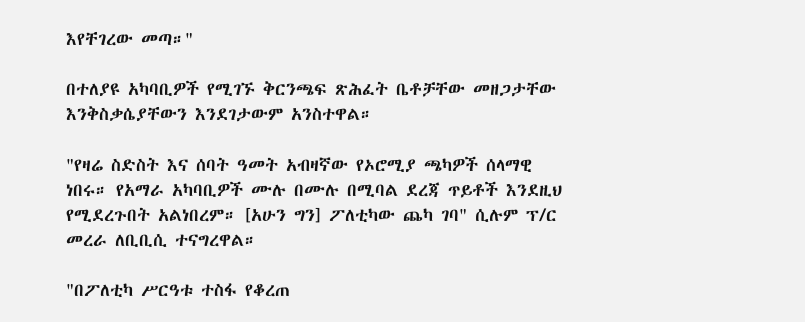እየቸገረው መጣ።"

በተለያዩ አካባቢዎች የሚገኙ ቅርንጫፍ ጽሕፈት ቤቶቻቸው መዘጋታቸው እንቅስቃሴያቸውን እንደገታውም አንስተዋል።

"የዛሬ ስድስት እና ሰባት ዓመት አብዛኛው የኦሮሚያ ጫካዎች ሰላማዊ ነበሩ። የአማራ አካባቢዎች ሙሉ በሙሉ በሚባል ደረጃ ጥይቶች እንደዚህ የሚደረጉበት አልነበረም። [አሁን ግን] ፖለቲካው ጨካ ገባ" ሲሉም ፕ/ር መረራ ለቢቢሲ ተናግረዋል።

"በፖለቲካ ሥርዓቱ ተስፋ የቆረጠ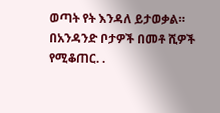ወጣት የት እንዳለ ይታወቃል። በአንዳንድ ቦታዎች በመቶ ሺዎች የሚቆጠር. .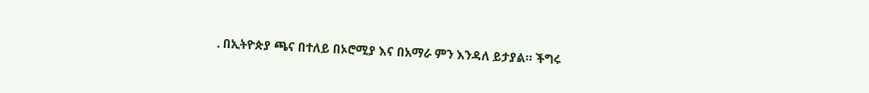. በኢትዮጵያ ጫና በተለይ በኦሮሚያ እና በአማራ ምን እንዳለ ይታያል። ችግሩ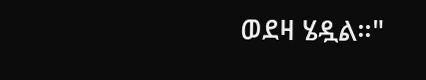ወደዛ ሄዷል።"